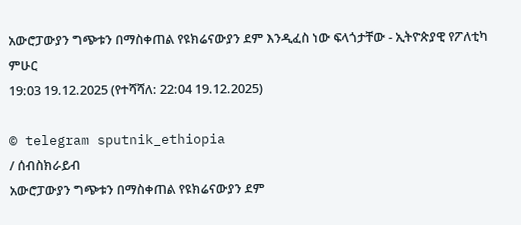አውሮፓውያን ግጭቱን በማስቀጠል የዩክሬናውያን ደም እንዲፈስ ነው ፍላጎታቸው - ኢትዮጵያዊ የፖለቲካ ምሁር
19:03 19.12.2025 (የተሻሻለ: 22:04 19.12.2025)

© telegram sputnik_ethiopia
/ ሰብስክራይብ
አውሮፓውያን ግጭቱን በማስቀጠል የዩክሬናውያን ደም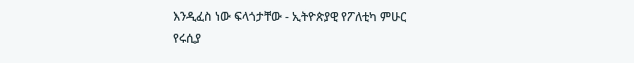እንዲፈስ ነው ፍላጎታቸው - ኢትዮጵያዊ የፖለቲካ ምሁር
የሩሲያ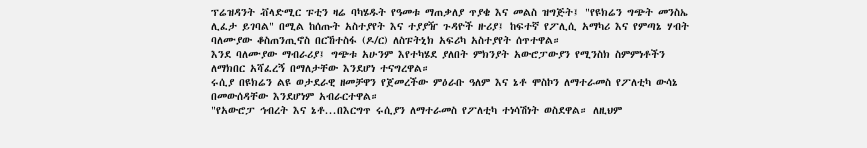ፕሬዝዳንት ቭላድሚር ፑቲን ዛሬ ባካሄዱት የዓመቱ ማጠቃለያ ጥያቄ እና መልስ ዝግጅት፤ "የዩክሬን ግጭት መንስኤ ሊፈታ ይገባል" በሚል ከሰጡት አስተያየት እና ተያያዥ ጉዳዮች ዙሪያ፤ ከፍተኛ የፖሊሲ አማካሪ እና የምጣኔ ሃብት ባለሙያው ቆስጠንጢኖስ በርኸተስፋ (ዶ/ር) ለስፑትኒክ አፍሪካ አስተያየት ሰጥተዋል።
እንደ ባለሙያው ማብራሪያ፤ ግጭቱ አሁንም እየተካሄደ ያለበት ምክንያት አውሮፓውያን የሚንስክ ስምምነቶችን ለማክበር አሻፈረኝ በማለታቸው እንደሆነ ተናግረዋል።
ሩሲያ በዩክሬን ልዩ ወታደራዊ ዘመቻዋን የጀመረችው ምዕራቡ ዓለም እና ኔቶ ሞስኮን ለማተራመስ የፖለቲካ ውሳኔ በመውሰዳቸው እንደሆነም አብራርተዋል።
"የአውሮፓ ኅብረት እና ኔቶ...በእርግጥ ሩሲያን ለማተራመስ የፖለቲካ ተነሳሽነት ወስደዋል። ለዚህም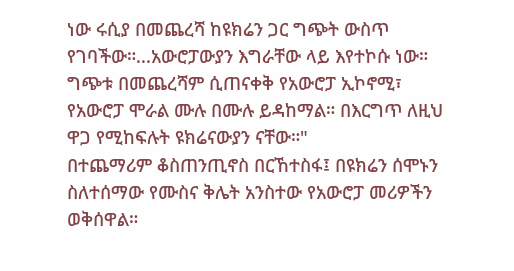ነው ሩሲያ በመጨረሻ ከዩክሬን ጋር ግጭት ውስጥ የገባችው።...አውሮፓውያን እግራቸው ላይ እየተኮሱ ነው። ግጭቱ በመጨረሻም ሲጠናቀቅ የአውሮፓ ኢኮኖሚ፣ የአውሮፓ ሞራል ሙሉ በሙሉ ይዳከማል። በእርግጥ ለዚህ ዋጋ የሚከፍሉት ዩክሬናውያን ናቸው።"
በተጨማሪም ቆስጠንጢኖስ በርኸተስፋ፤ በዩክሬን ሰሞኑን ስለተሰማው የሙስና ቅሌት አንስተው የአውሮፓ መሪዎችን ወቅሰዋል።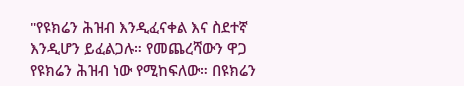"የዩክሬን ሕዝብ እንዲፈናቀል እና ስደተኛ እንዲሆን ይፈልጋሉ። የመጨረሻውን ዋጋ የዩክሬን ሕዝብ ነው የሚከፍለው። በዩክሬን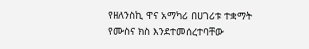የዘለንስኪ ዋና አማካሪ በሀገሪቱ ተቋማት የሙስና ክስ እንደተመሰረተባቸው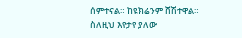ሰምተናል። ከዩክሬንም ሸሽተዋል። ስለዚህ እየታየ ያለው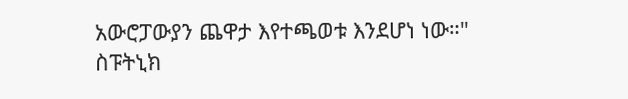አውሮፓውያን ጨዋታ እየተጫወቱ እንደሆነ ነው።"
ስፑትኒክ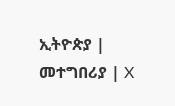ኢትዮጵያ | መተግበሪያ | X